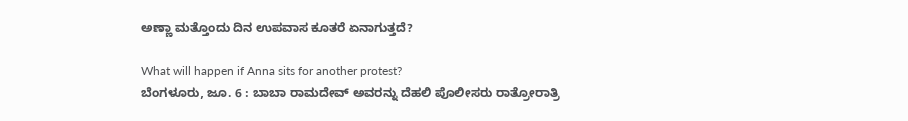ಅಣ್ಣಾ ಮತ್ತೊಂದು ದಿನ ಉಪವಾಸ ಕೂತರೆ ಏನಾಗುತ್ತದೆ?

What will happen if Anna sits for another protest?
ಬೆಂಗಳೂರು, ಜೂ. 6 : ಬಾಬಾ ರಾಮದೇವ್ ಅವರನ್ನು ದೆಹಲಿ ಪೊಲೀಸರು ರಾತ್ರೋರಾತ್ರಿ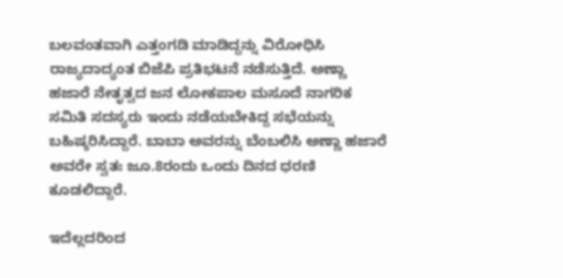ಬಲವಂತವಾಗಿ ಎತ್ತಂಗಡಿ ಮಾಡಿದ್ದನ್ನು ವಿರೋಧಿಸಿ ರಾಜ್ಯದಾದ್ಯಂತ ಬಿಜೆಪಿ ಪ್ರತಿಭಟನೆ ನಡೆಸುತ್ತಿದೆ. ಅಣ್ಣಾ ಹಜಾರೆ ನೇತೃತ್ವದ ಜನ ಲೋಕಪಾಲ ಮಸೂದೆ ನಾಗರಿಕ ಸಮಿತಿ ಸದಸ್ಯರು ಇಂದು ನಡೆಯಬೇಕಿದ್ದ ಸಭೆಯನ್ನು ಬಹಿಷ್ಕರಿಸಿದ್ದಾರೆ. ಬಾಬಾ ಅವರನ್ನು ಬೆಂಬಲಿಸಿ ಅಣ್ಣಾ ಹಜಾರೆ ಅವರೇ ಸ್ವತಃ ಜೂ.8ರಂದು ಒಂದು ದಿನದ ಧರಣಿ ಕೂಡಲಿದ್ದಾರೆ.

ಇದೆಲ್ಲದರಿಂದ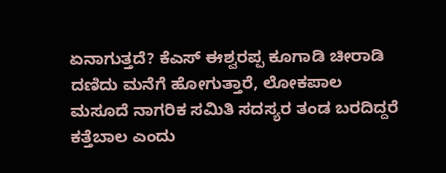ಏನಾಗುತ್ತದೆ? ಕೆಎಸ್ ಈಶ್ವರಪ್ಪ ಕೂಗಾಡಿ ಚೀರಾಡಿ ದಣಿದು ಮನೆಗೆ ಹೋಗುತ್ತಾರೆ, ಲೋಕಪಾಲ ಮಸೂದೆ ನಾಗರಿಕ ಸಮಿತಿ ಸದಸ್ಯರ ತಂಡ ಬರದಿದ್ದರೆ ಕತ್ತೆಬಾಲ ಎಂದು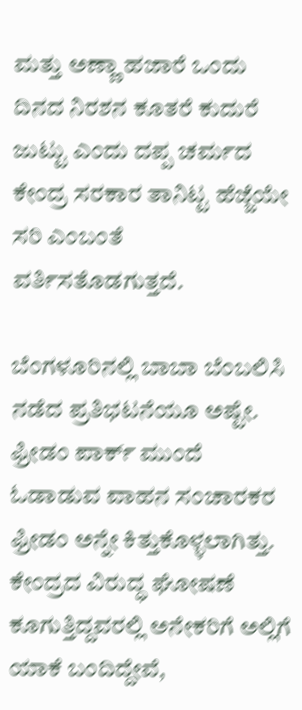ಮತ್ತು ಅಣ್ಣಾ ಹಜಾರೆ ಒಂದು ದಿನದ ನಿರಶನ ಕೂತರೆ ಕುದುರೆ ಜುಟ್ಟು ಎಂದು ದಪ್ಪ ಚರ್ಮದ ಕೇಂದ್ರ ಸರಕಾರ ತಾನಿಟ್ಟ ಹೆಜ್ಜೆಯೇ ಸರಿ ಎಂಬಂತೆ ವರ್ತಿಸತೊಡಗುತ್ತದೆ.

ಬೆಂಗಳೂರಿನಲ್ಲಿ ಬಾಬಾ ಬೆಂಬಲಿಸಿ ನಡೆದ ಪ್ರತಿಭಟನೆಯೂ ಅಷ್ಟೇ. ಫ್ರೀಡಂ ಪಾರ್ಕ್ ಮುಂದೆ ಓಡಾಡುವ ವಾಹನ ಸಂಚಾರಕರ ಫ್ರೀಡಂ ಅನ್ನೇ ಕಿತ್ತುಕೊಳ್ಳಲಾಗಿತ್ತು. ಕೇಂದ್ರದ ವಿರುದ್ಧ ಘೋಷಣೆ ಕೂಗುತ್ತಿದ್ದವರಲ್ಲಿ ಅನೇಕರಿಗೆ ಅಲ್ಲಿಗೆ ಯಾಕೆ ಬಂದಿದ್ದೇವೆ,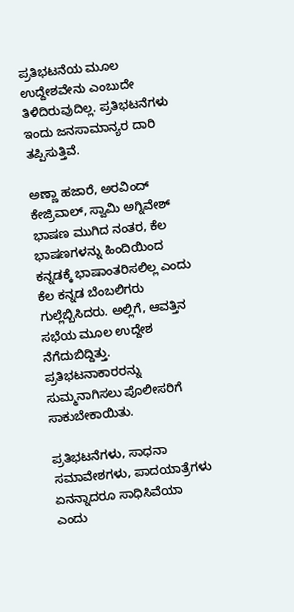ಪ್ರತಿಭಟನೆಯ ಮೂಲ ಉದ್ದೇಶವೇನು ಎಂಬುದೇ ತಿಳಿದಿರುವುದಿಲ್ಲ. ಪ್ರತಿಭಟನೆಗಳು ಇಂದು ಜನಸಾಮಾನ್ಯರ ದಾರಿ ತಪ್ಪಿಸುತ್ತಿವೆ.

ಅಣ್ಣಾ ಹಜಾರೆ, ಅರವಿಂದ್ ಕೇಜ್ರಿವಾಲ್, ಸ್ವಾಮಿ ಅಗ್ನಿವೇಶ್ ಭಾಷಣ ಮುಗಿದ ನಂತರ, ಕೆಲ ಭಾಷಣಗಳನ್ನು ಹಿಂದಿಯಿಂದ ಕನ್ನಡಕ್ಕೆ ಭಾಷಾಂತರಿಸಲಿಲ್ಲ ಎಂದು ಕೆಲ ಕನ್ನಡ ಬೆಂಬಲಿಗರು ಗುಲ್ಲೆಬ್ಬಿಸಿದರು. ಅಲ್ಲಿಗೆ, ಆವತ್ತಿನ ಸಭೆಯ ಮೂಲ ಉದ್ದೇಶ ನೆಗೆದುಬಿದ್ದಿತ್ತು. ಪ್ರತಿಭಟನಾಕಾರರನ್ನು ಸುಮ್ಮನಾಗಿಸಲು ಪೊಲೀಸರಿಗೆ ಸಾಕುಬೇಕಾಯಿತು.

ಪ್ರತಿಭಟನೆಗಳು, ಸಾಧನಾ ಸಮಾವೇಶಗಳು, ಪಾದಯಾತ್ರೆಗಳು ಏನನ್ನಾದರೂ ಸಾಧಿಸಿವೆಯಾ ಎಂದು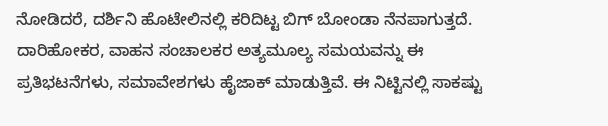ನೋಡಿದರೆ, ದರ್ಶಿನಿ ಹೊಟೇಲಿನಲ್ಲಿ ಕರಿದಿಟ್ಟ ಬಿಗ್ ಬೋಂಡಾ ನೆನಪಾಗುತ್ತದೆ. ದಾರಿಹೋಕರ, ವಾಹನ ಸಂಚಾಲಕರ ಅತ್ಯಮೂಲ್ಯ ಸಮಯವನ್ನು ಈ ಪ್ರತಿಭಟನೆಗಳು, ಸಮಾವೇಶಗಳು ಹೈಜಾಕ್ ಮಾಡುತ್ತಿವೆ. ಈ ನಿಟ್ಟಿನಲ್ಲಿ ಸಾಕಷ್ಟು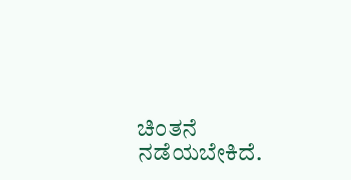ಚಿಂತನೆ ನಡೆಯಬೇಕಿದೆ.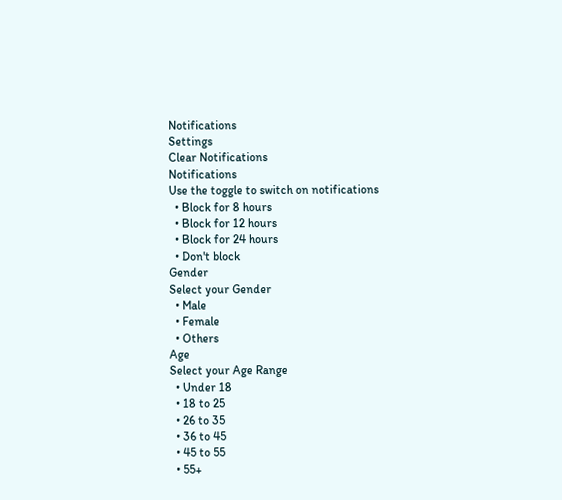Notifications
Settings
Clear Notifications
Notifications
Use the toggle to switch on notifications
  • Block for 8 hours
  • Block for 12 hours
  • Block for 24 hours
  • Don't block
Gender
Select your Gender
  • Male
  • Female
  • Others
Age
Select your Age Range
  • Under 18
  • 18 to 25
  • 26 to 35
  • 36 to 45
  • 45 to 55
  • 55+